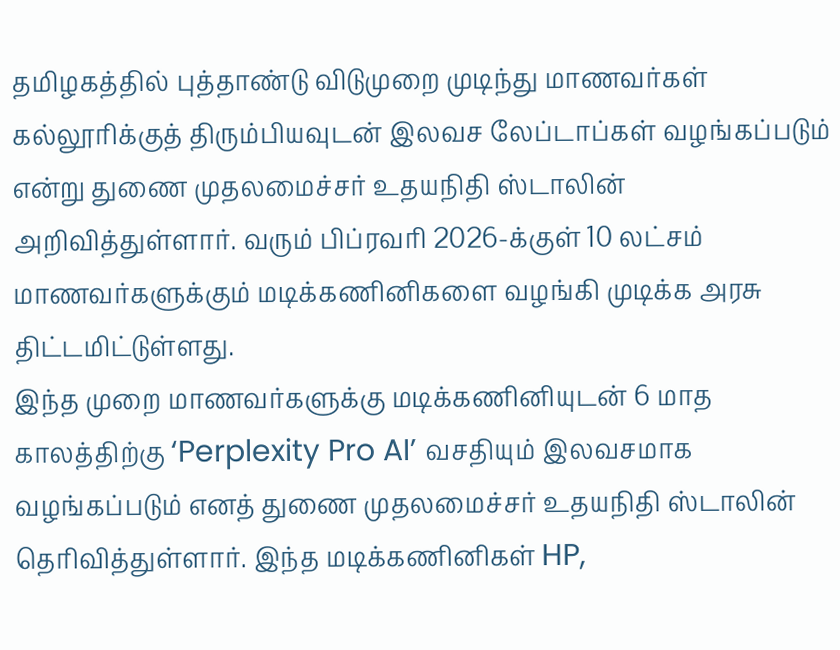தமிழகத்தில் புத்தாண்டு விடுமுறை முடிந்து மாணவர்கள் கல்லூரிக்குத் திரும்பியவுடன் இலவச லேப்டாப்கள் வழங்கப்படும் என்று துணை முதலமைச்சர் உதயநிதி ஸ்டாலின் அறிவித்துள்ளார். வரும் பிப்ரவரி 2026-க்குள் 10 லட்சம் மாணவர்களுக்கும் மடிக்கணினிகளை வழங்கி முடிக்க அரசு திட்டமிட்டுள்ளது.
இந்த முறை மாணவர்களுக்கு மடிக்கணினியுடன் 6 மாத காலத்திற்கு ‘Perplexity Pro AI’ வசதியும் இலவசமாக வழங்கப்படும் எனத் துணை முதலமைச்சர் உதயநிதி ஸ்டாலின் தெரிவித்துள்ளார். இந்த மடிக்கணினிகள் HP,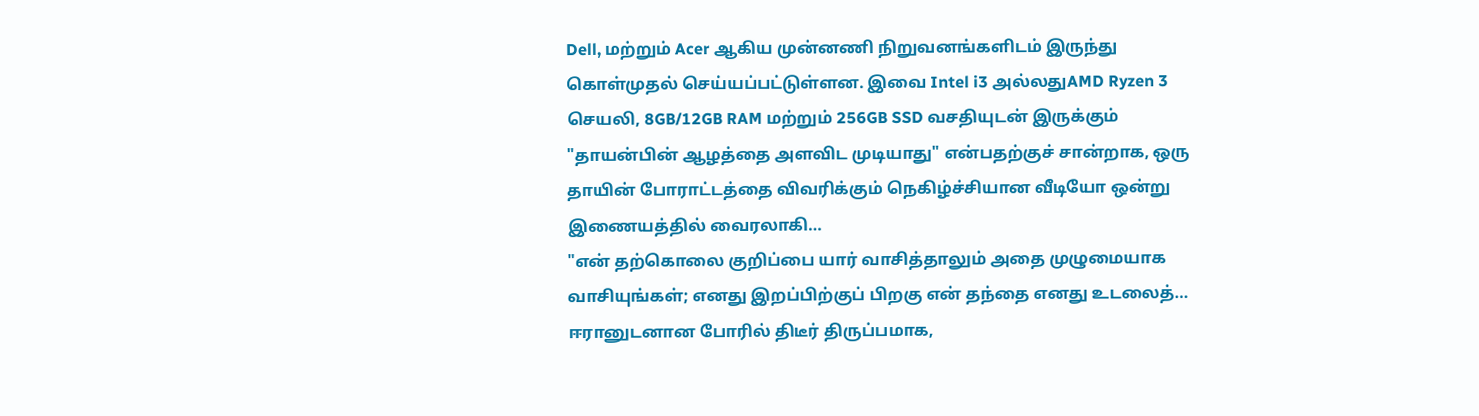Dell, மற்றும் Acer ஆகிய முன்னணி நிறுவனங்களிடம் இருந்து கொள்முதல் செய்யப்பட்டுள்ளன. இவை Intel i3 அல்லதுAMD Ryzen 3 செயலி, 8GB/12GB RAM மற்றும் 256GB SSD வசதியுடன் இருக்கும்
"தாயன்பின் ஆழத்தை அளவிட முடியாது" என்பதற்குச் சான்றாக, ஒரு தாயின் போராட்டத்தை விவரிக்கும் நெகிழ்ச்சியான வீடியோ ஒன்று இணையத்தில் வைரலாகி…
"என் தற்கொலை குறிப்பை யார் வாசித்தாலும் அதை முழுமையாக வாசியுங்கள்; எனது இறப்பிற்குப் பிறகு என் தந்தை எனது உடலைத்…
ஈரானுடனான போரில் திடீர் திருப்பமாக,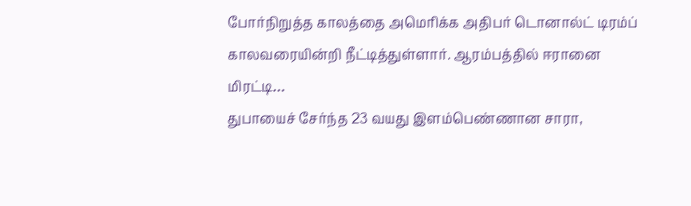போர்நிறுத்த காலத்தை அமெரிக்க அதிபர் டொனால்ட் டிரம்ப் காலவரையின்றி நீட்டித்துள்ளார். ஆரம்பத்தில் ஈரானை மிரட்டி…
துபாயைச் சேர்ந்த 23 வயது இளம்பெண்ணான சாரா,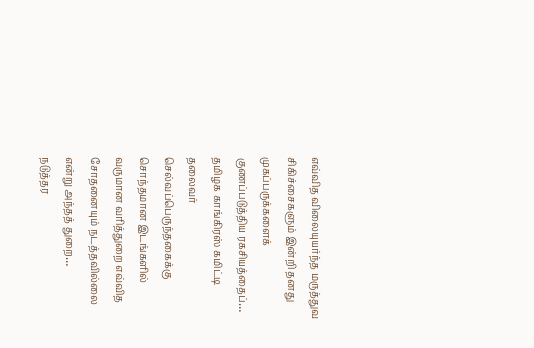எவ்வித விலையுயர்ந்த மருத்துவ சிகிச்சைகளும் இன்றி தனது முகப்பருக்களைக் குணப்படுத்திய ரகசியத்தைப்…
தமிழக காங்கிரஸ் கமிட்டி தலைவர் செல்வப்பெருந்தகைக்கு சொந்தமான இடங்களில் வருமான வரித்துறை எவ்வித சோதனையும் நடத்தவில்லை என்று அந்தத் துறை…
நடுத்தர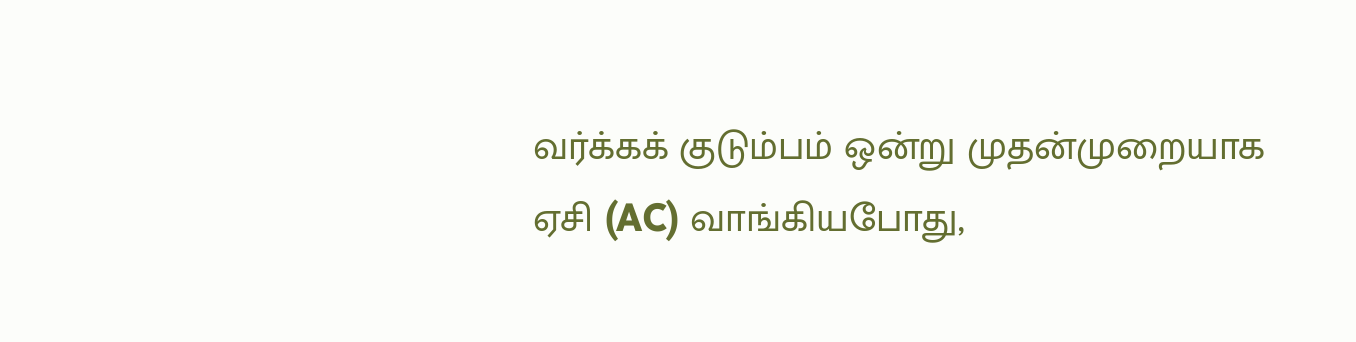வர்க்கக் குடும்பம் ஒன்று முதன்முறையாக ஏசி (AC) வாங்கியபோது,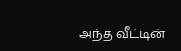அந்த வீட்டின்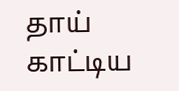தாய் காட்டிய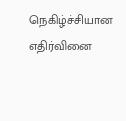நெகிழ்ச்சியான எதிர்வினை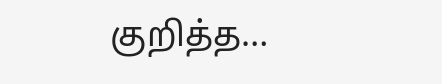குறித்த…